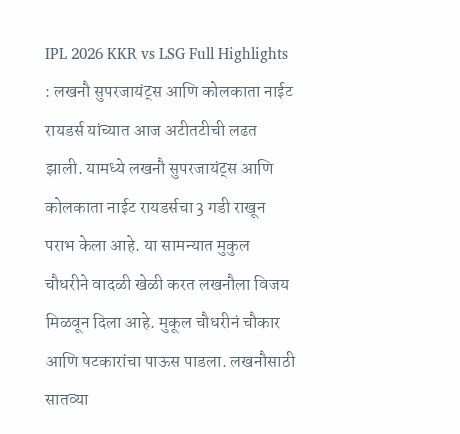IPL 2026 KKR vs LSG Full Highlights : लखनौ सुपरजायंट्स आणि कोलकाता नाईट रायडर्स यांच्यात आज अटीतटीची लढत झाली. यामध्ये लखनौ सुपरजायंट्स आणि कोलकाता नाईट रायडर्सचा 3 गडी राखून पराभ केला आहे. या सामन्यात मुकुल चौधरीने वादळी खेळी करत लखनौला विजय मिळवून दिला आहे. मुकूल चौधरीनं चौकार आणि षटकारांचा पाऊस पाडला. लखनौसाठी सातव्या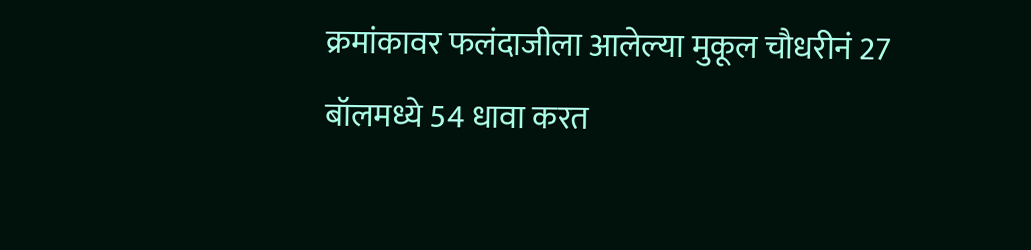क्रमांकावर फलंदाजीला आलेल्या मुकूल चौधरीनं 27 बॉलमध्ये 54 धावा करत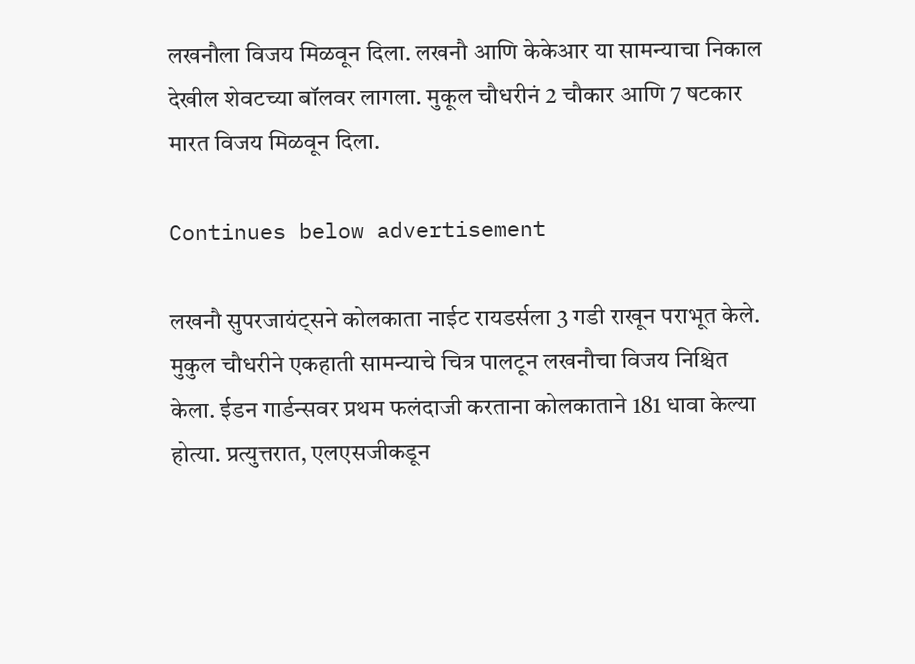लखनौला विजय मिळवून दिला. लखनौ आणि केकेआर या सामन्याचा निकाल देखील शेवटच्या बॉलवर लागला. मुकूल चौधरीनं 2 चौकार आणि 7 षटकार मारत विजय मिळवून दिला.

Continues below advertisement

लखनौ सुपरजायंट्सने कोलकाता नाईट रायडर्सला 3 गडी राखून पराभूत केले. मुकुल चौधरीने एकहाती सामन्याचे चित्र पालटून लखनौचा विजय निश्चित केला. ईडन गार्डन्सवर प्रथम फलंदाजी करताना कोलकाताने 181 धावा केल्या होत्या. प्रत्युत्तरात, एलएसजीकडून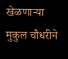खेळणाऱ्या मुकुल चौधरीने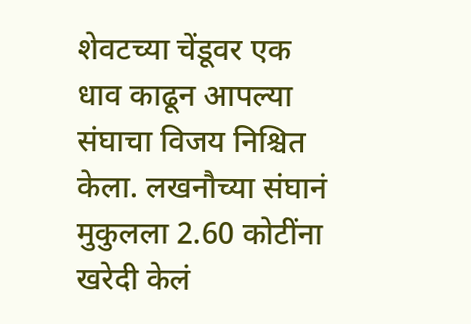शेवटच्या चेंडूवर एक धाव काढून आपल्या संघाचा विजय निश्चित केला. लखनौच्या संघानं मुकुलला 2.60 कोटींना खरेदी केलं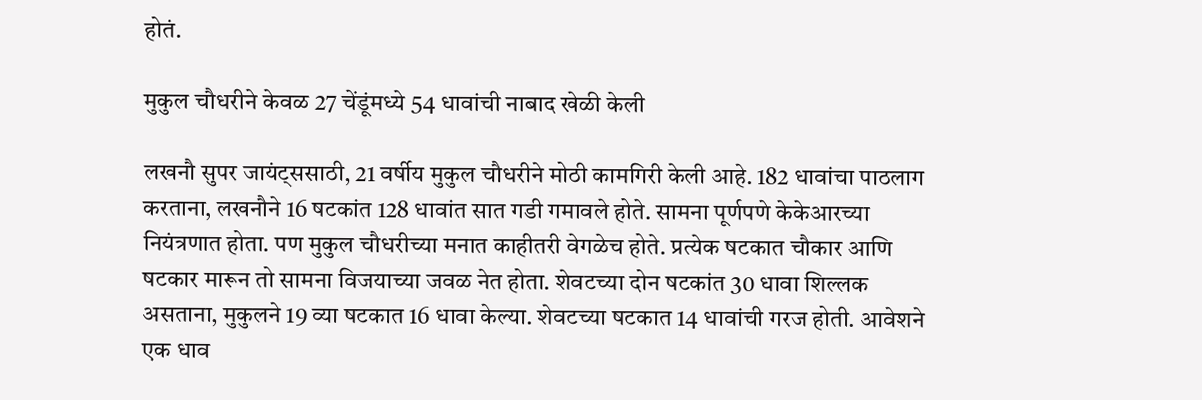होतं.

मुकुल चौधरीने केवळ 27 चेंडूंमध्ये 54 धावांची नाबाद खेळी केली

लखनौ सुपर जायंट्ससाठी, 21 वर्षीय मुकुल चौधरीने मोठी कामगिरी केली आहे. 182 धावांचा पाठलाग करताना, लखनौने 16 षटकांत 128 धावांत सात गडी गमावले होते. सामना पूर्णपणे केकेआरच्या नियंत्रणात होता. पण मुकुल चौधरीच्या मनात काहीतरी वेगळेच होते. प्रत्येक षटकात चौकार आणि षटकार मारून तो सामना विजयाच्या जवळ नेत होता. शेवटच्या दोन षटकांत 30 धावा शिल्लक असताना, मुकुलने 19 व्या षटकात 16 धावा केल्या. शेवटच्या षटकात 14 धावांची गरज होती. आवेशने एक धाव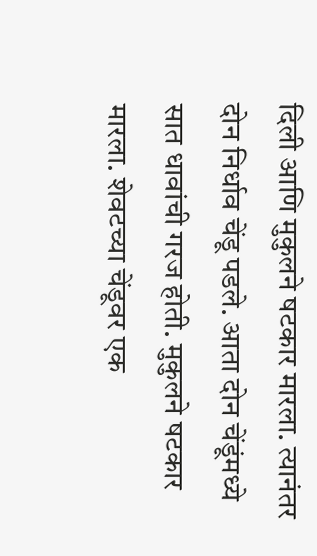दिली आणि मुकुलने षटकार मारला. त्यानंतर दोन निर्धाव चेंडू पडले. आता दोन चेंडूंमध्ये सात धावांची गरज होती. मुकुलने षटकार मारला. शेवटच्या चेंडूवर एक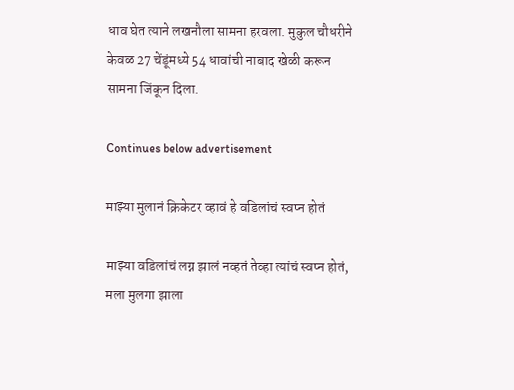धाव घेत त्याने लखनौला सामना हरवला. मुकुल चौधरीने केवळ 27 चेंडूंमध्ये 54 धावांची नाबाद खेळी करून सामना जिंकून दिला.

Continues below advertisement

माझ्या मुलानं क्रिकेटर व्हावं हे वडिलांचं स्वप्न होतं

माझ्या वडिलांचं लग्न झालं नव्हतं तेव्हा त्यांचं स्वप्न होतं, मला मुलगा झाला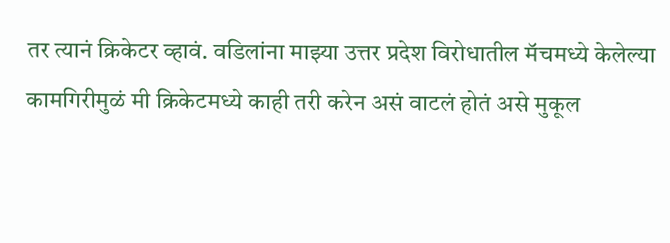तर त्यानं क्रिकेटर व्हावं. वडिलांना माझ्या उत्तर प्रदेश विरोधातील मॅचमध्ये केलेल्या कामगिरीमुळं मी क्रिकेटमध्ये काही तरी करेन असं वाटलं होतं असे मुकूल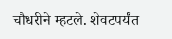चौधरीने म्हटले. शेवटपर्यंत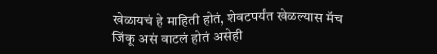खेळायचं हे माहिती होतं, शेवटपर्यंत खेळल्यास मॅच जिंकू असं वाटलं होतं असेही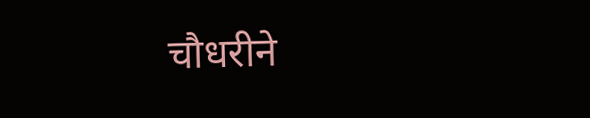चौधरीने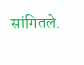सांगितले.